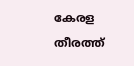കേരള തീരത്ത്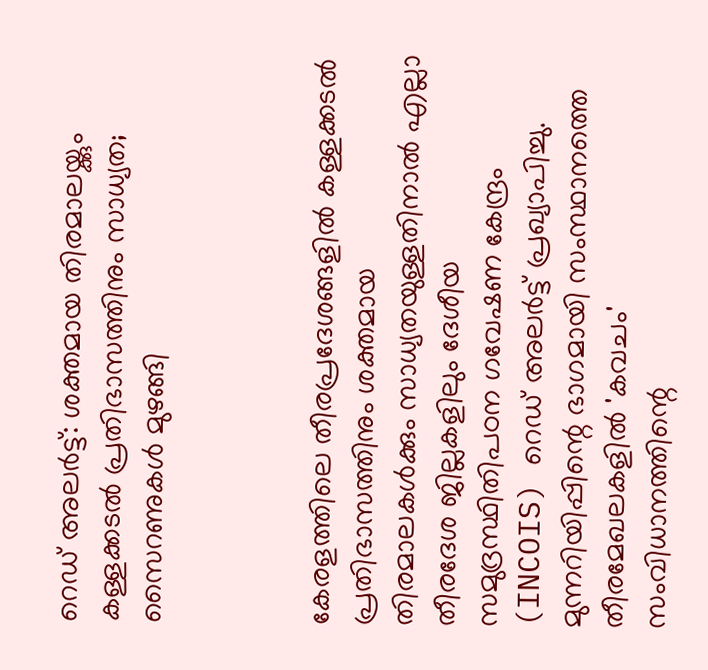റെഡ് അലർട്ട്: ശക്തമായ തിരമാലയ്ക്കും കള്ളക്കടൽ പ്രതിഭാസത്തിനും സാധ്യത; സൈറണുകൾ മുഴങ്ങി



കേരളത്തിലെ തീരപ്രദേശങ്ങളിൽ കള്ളക്കടൽ പ്രതിഭാസത്തിനും ശക്തമായ തിരമാലകൾക്കും സാധ്യതയുള്ളതിനാൽ എല്ലാ തീരദേശ ജില്ലകളിലും ദേശീയ സമുദ്രസ്ഥിതിപഠന ഗവേഷണ കേന്ദ്രം (INCOIS) റെഡ് അലർട്ട് പ്രഖ്യാപിച്ചു. മുന്നറിയിപ്പിന്റെ ഭാഗമായി സംസ്ഥാനത്തെ തീരമേഖലകളിൽ 'കവചം' സംവിധാനത്തിന്റെ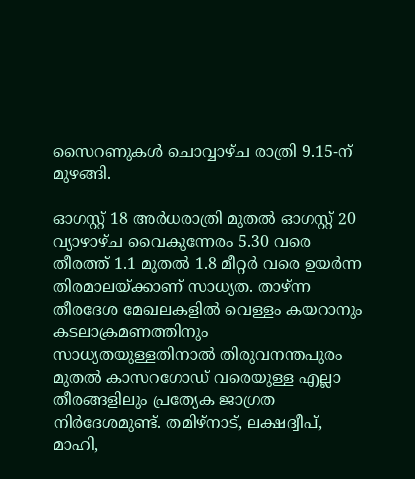സൈറണുകൾ ചൊവ്വാഴ്ച രാത്രി 9.15-ന് മുഴങ്ങി.

ഓഗസ്റ്റ് 18 അർധരാത്രി മുതൽ ഓഗസ്റ്റ് 20 വ്യാഴാഴ്ച വൈകുന്നേരം 5.30 വരെ തീരത്ത് 1.1 മുതൽ 1.8 മീറ്റർ വരെ ഉയർന്ന തിരമാലയ്ക്കാണ് സാധ്യത. താഴ്ന്ന തീരദേശ മേഖലകളിൽ വെള്ളം കയറാനും കടലാക്രമണത്തിനും സാധ്യതയുള്ളതിനാൽ തിരുവനന്തപുരം മുതൽ കാസറഗോഡ് വരെയുള്ള എല്ലാ തീരങ്ങളിലും പ്രത്യേക ജാഗ്രത നിർദേശമുണ്ട്. തമിഴ്നാട്, ലക്ഷദ്വീപ്, മാഹി,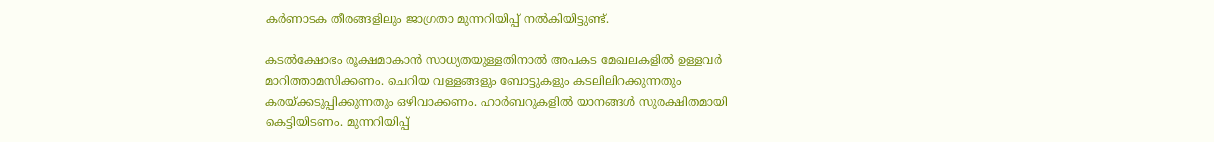കർണാടക തീരങ്ങളിലും ജാഗ്രതാ മുന്നറിയിപ്പ് നൽകിയിട്ടുണ്ട്.

കടൽക്ഷോഭം രൂക്ഷമാകാൻ സാധ്യതയുള്ളതിനാൽ അപകട മേഖലകളിൽ ഉള്ളവർ മാറിത്താമസിക്കണം. ചെറിയ വള്ളങ്ങളും ബോട്ടുകളും കടലിലിറക്കുന്നതും കരയ്ക്കടുപ്പിക്കുന്നതും ഒഴിവാക്കണം. ഹാർബറുകളിൽ യാനങ്ങൾ സുരക്ഷിതമായി കെട്ടിയിടണം. മുന്നറിയിപ്പ്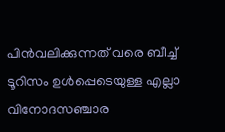പിൻവലിക്കുന്നത് വരെ ബീച്ച് ടൂറിസം ഉൾപ്പെടെയുള്ള എല്ലാ വിനോദസഞ്ചാര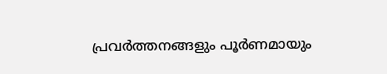പ്രവർത്തനങ്ങളും പൂർണമായും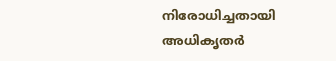നിരോധിച്ചതായി അധികൃതർ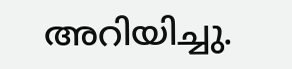അറിയിച്ചു.